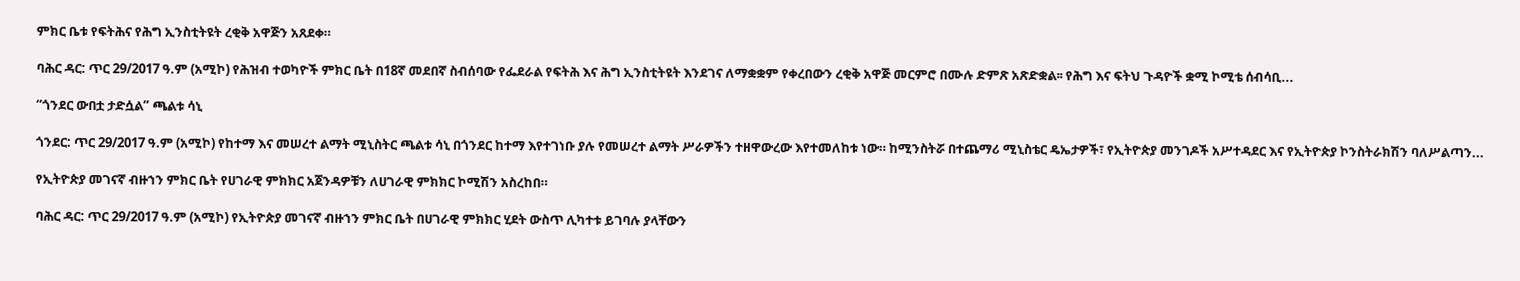ምክር ቤቱ የፍትሕና የሕግ ኢንስቲትዩት ረቂቅ አዋጅን አጸደቀ።

ባሕር ዳር: ጥር 29/2017 ዓ.ም (አሚኮ) የሕዝብ ተወካዮች ምክር ቤት በ18ኛ መደበኛ ስብሰባው የፌደራል የፍትሕ እና ሕግ ኢንስቲትዩት እንደገና ለማቋቋም የቀረበውን ረቂቅ አዋጅ መርምሮ በሙሉ ድምጽ አጽድቋል፡፡ የሕግ እና ፍትህ ጉዳዮች ቋሚ ኮሚቴ ሰብሳቢ...

“ጎንደር ውበቷ ታድሷል” ጫልቱ ሳኒ

ጎንደር: ጥር 29/2017 ዓ.ም (አሚኮ) የከተማ እና መሠረተ ልማት ሚኒስትር ጫልቱ ሳኒ በጎንደር ከተማ እየተገነቡ ያሉ የመሠረተ ልማት ሥራዎችን ተዘዋውረው እየተመለከቱ ነው። ከሚንስትሯ በተጨማሪ ሚኒስቴር ዴኤታዎች፣ የኢትዮጵያ መንገዶች አሥተዳደር እና የኢትዮጵያ ኮንስትራክሽን ባለሥልጣን...

የኢትዮጵያ መገናኛ ብዙኀን ምክር ቤት የሀገራዊ ምክክር አጀንዳዎቹን ለሀገራዊ ምክክር ኮሚሽን አስረከበ።

ባሕር ዳር: ጥር 29/2017 ዓ.ም (አሚኮ) የኢትዮጵያ መገናኛ ብዙኀን ምክር ቤት በሀገራዊ ምክክር ሂደት ውስጥ ሊካተቱ ይገባሉ ያላቸውን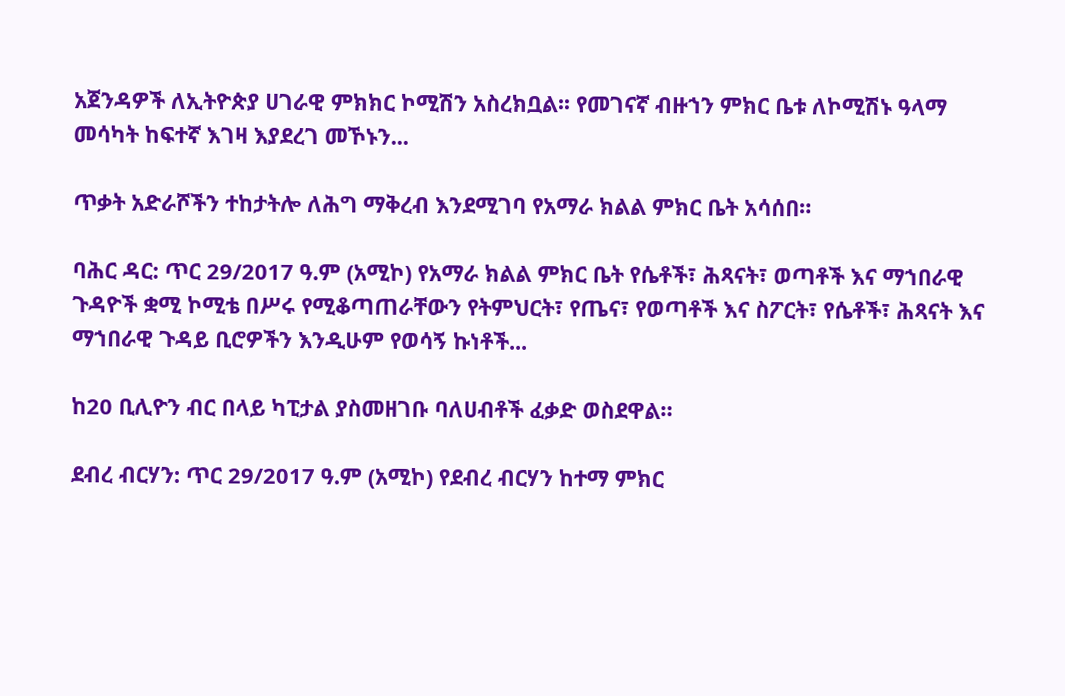አጀንዳዎች ለኢትዮጵያ ሀገራዊ ምክክር ኮሚሽን አስረክቧል፡፡ የመገናኛ ብዙኀን ምክር ቤቱ ለኮሚሽኑ ዓላማ መሳካት ከፍተኛ እገዛ እያደረገ መኾኑን...

ጥቃት አድራሾችን ተከታትሎ ለሕግ ማቅረብ እንደሚገባ የአማራ ክልል ምክር ቤት አሳሰበ።

ባሕር ዳር: ጥር 29/2017 ዓ.ም (አሚኮ) የአማራ ክልል ምክር ቤት የሴቶች፣ ሕጻናት፣ ወጣቶች እና ማኀበራዊ ጉዳዮች ቋሚ ኮሚቴ በሥሩ የሚቆጣጠራቸውን የትምህርት፣ የጤና፣ የወጣቶች እና ስፖርት፣ የሴቶች፣ ሕጻናት እና ማኀበራዊ ጉዳይ ቢሮዎችን እንዲሁም የወሳኝ ኩነቶች...

ከ20 ቢሊዮን ብር በላይ ካፒታል ያስመዘገቡ ባለሀብቶች ፈቃድ ወስደዋል።

ደብረ ብርሃን: ጥር 29/2017 ዓ.ም (አሚኮ) የደብረ ብርሃን ከተማ ምክር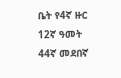ቤት የ4ኛ ዙር 12ኛ ዓመት 44ኛ መደበኛ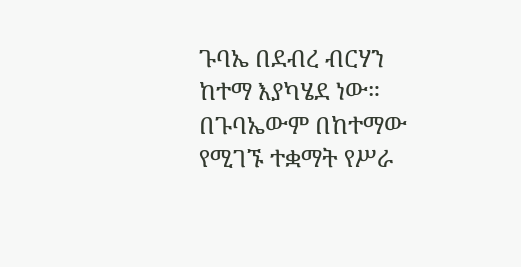ጉባኤ በደብረ ብርሃን ከተማ እያካሄደ ነው። በጉባኤውም በከተማው የሚገኙ ተቋማት የሥራ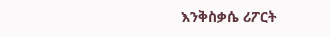እንቅስቃሴ ሪፖርት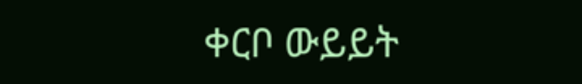ቀርቦ ውይይት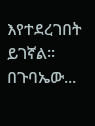እየተደረገበት ይገኛል። በጉባኤው...